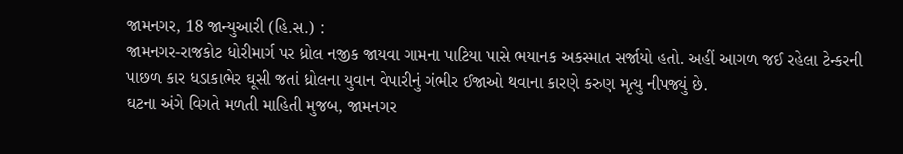જામનગર, 18 જાન્યુઆરી (હિ.સ.) :
જામનગર-રાજકોટ ધોરીમાર્ગ પર ધ્રોલ નજીક જાયવા ગામના પાટિયા પાસે ભયાનક અકસ્માત સર્જાયો હતો. અહીં આગળ જઈ રહેલા ટેન્કરની પાછળ કાર ધડાકાભેર ઘૂસી જતાં ધ્રોલના યુવાન વેપારીનું ગંભીર ઈજાઓ થવાના કારણે કરુણ મૃત્યુ નીપજ્યું છે.
ઘટના અંગે વિગતે મળતી માહિતી મુજબ, જામનગર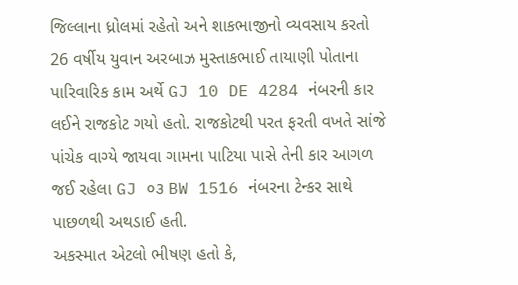જિલ્લાના ધ્રોલમાં રહેતો અને શાકભાજીનો વ્યવસાય કરતો 26 વર્ષીય યુવાન અરબાઝ મુસ્તાકભાઈ તાયાણી પોતાના પારિવારિક કામ અર્થે GJ 10 DE 4284 નંબરની કાર લઈને રાજકોટ ગયો હતો. રાજકોટથી પરત ફરતી વખતે સાંજે પાંચેક વાગ્યે જાયવા ગામના પાટિયા પાસે તેની કાર આગળ જઈ રહેલા GJ ૦૩ BW 1516 નંબરના ટેન્કર સાથે પાછળથી અથડાઈ હતી.
અકસ્માત એટલો ભીષણ હતો કે,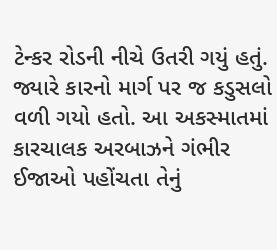ટેન્કર રોડની નીચે ઉતરી ગયું હતું. જ્યારે કારનો માર્ગ પર જ કડુસલો વળી ગયો હતો. આ અકસ્માતમાં કારચાલક અરબાઝને ગંભીર ઈજાઓ પહોંચતા તેનું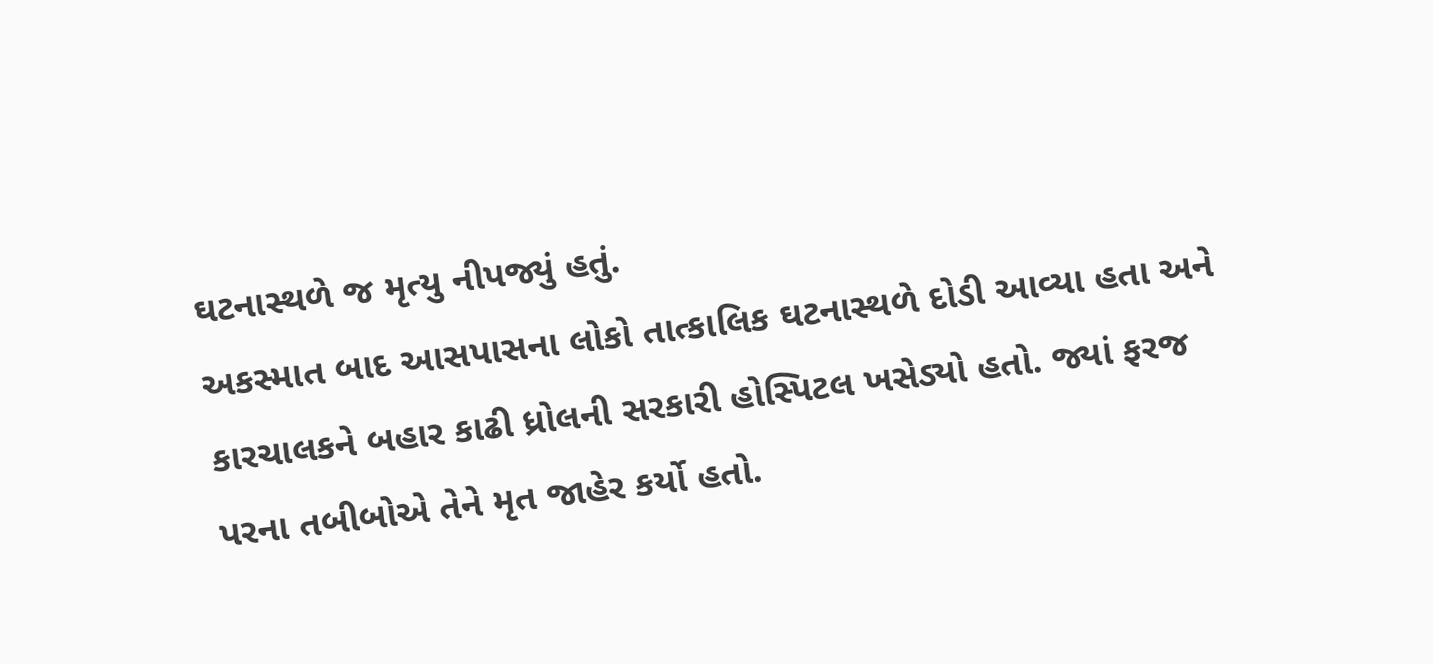ઘટનાસ્થળે જ મૃત્યુ નીપજ્યું હતું.
અકસ્માત બાદ આસપાસના લોકો તાત્કાલિક ઘટનાસ્થળે દોડી આવ્યા હતા અને કારચાલકને બહાર કાઢી ધ્રોલની સરકારી હોસ્પિટલ ખસેડ્યો હતો. જ્યાં ફરજ પરના તબીબોએ તેને મૃત જાહેર કર્યો હતો.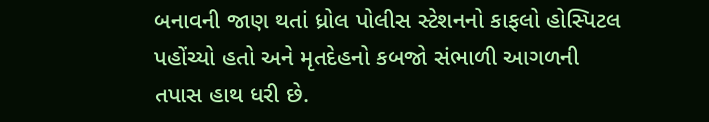બનાવની જાણ થતાં ધ્રોલ પોલીસ સ્ટેશનનો કાફલો હોસ્પિટલ પહોંચ્યો હતો અને મૃતદેહનો કબજો સંભાળી આગળની તપાસ હાથ ધરી છે.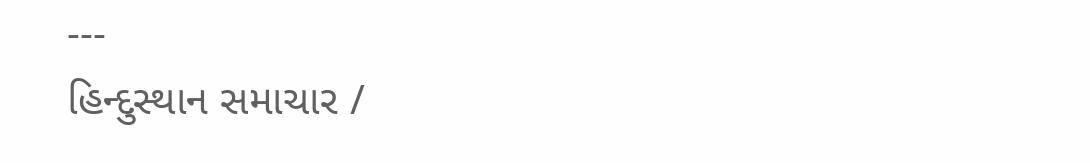---
હિન્દુસ્થાન સમાચાર /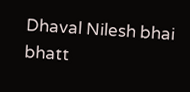Dhaval Nilesh bhai bhatt